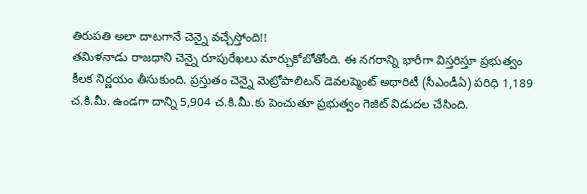తిరుపతి అలా దాటగానే చెన్నై వచ్చేస్తోంది!!
తమిళనాడు రాజధాని చెన్నై రూపురేఖలు మార్చుకోబోతోంది. ఈ నగరాన్ని భారీగా విస్తరిస్తూ ప్రభుత్వం కీలక నిర్ణయం తీసుకుంది. ప్రస్తుతం చెన్నై మెట్రోపాలిటన్ డెవలప్మెంట్ అథారిటీ (సీఎండీఏ) పరిధి 1,189 చ.కి.మీ. ఉండగా దాన్ని 5,904 చ.కి.మీ.కు పెంచుతూ ప్రభుత్వం గెజిట్ విడుదల చేసింది.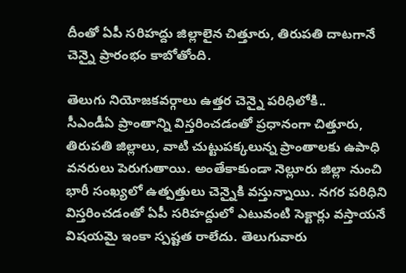దీంతో ఏపీ సరిహద్దు జిల్లాలైన చిత్తూరు, తిరుపతి దాటగానే చెన్నై ప్రారంభం కాబోతోంది.

తెలుగు నియోజకవర్గాలు ఉత్తర చెన్నై పరిధిలోకి..
సీఎండీఏ ప్రాంతాన్ని విస్తరించడంతో ప్రధానంగా చిత్తూరు, తిరుపతి జిల్లాలు, వాటి చుట్టుపక్కలున్న ప్రాంతాలకు ఉపాధి వనరులు పెరుగుతాయి. అంతేకాకుండా నెల్లూరు జిల్లా నుంచి భారీ సంఖ్యలో ఉత్పత్తులు చెన్నైకి వస్తున్నాయి. నగర పరిధిని విస్తరించడంతో ఏపీ సరిహద్దులో ఎటువంటి సెక్టార్లు వస్తాయనే విషయమై ఇంకా స్పష్టత రాలేదు. తెలుగువారు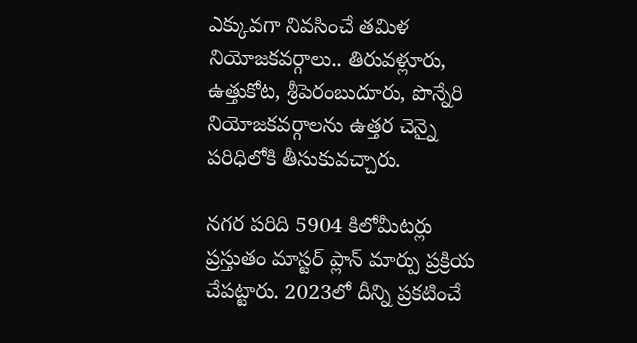ఎక్కువగా నివసించే తమిళ నియోజకవర్గాలు.. తిరువళ్లూరు, ఉత్తుకోట, శ్రీపెరంబుదూరు, పొన్నేరి నియోజకవర్గాలను ఉత్తర చెన్నై పరిధిలోకి తీసుకువచ్చారు.

నగర పరిది 5904 కిలోమీటర్లు
ప్రస్తుతం మాస్టర్ ప్లాన్ మార్పు ప్రక్రియ చేపట్టారు. 2023లో దీన్ని ప్రకటించే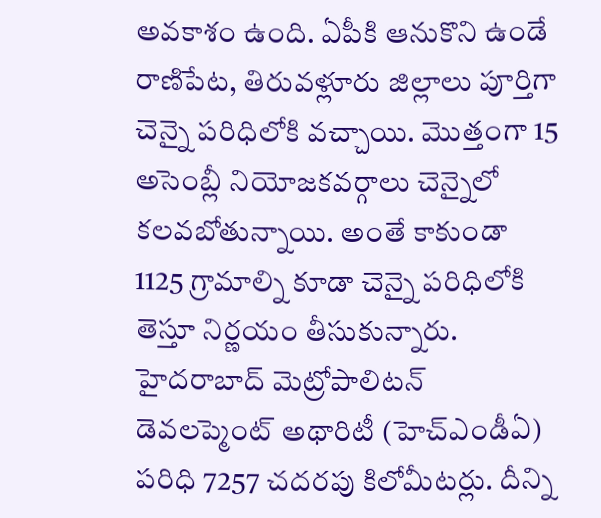అవకాశం ఉంది. ఏపీకి ఆనుకొని ఉండే రాణిపేట, తిరువళ్లూరు జిల్లాలు పూర్తిగా చెన్నై పరిధిలోకి వచ్చాయి. మొత్తంగా 15 అసెంబ్లీ నియోజకవర్గాలు చెన్నైలో కలవబోతున్నాయి. అంతే కాకుండా 1125 గ్రామాల్ని కూడా చెన్నై పరిధిలోకి తెస్తూ నిర్ణయం తీసుకున్నారు. హైదరాబాద్ మెట్రోపాలిటన్ డెవలప్మెంట్ అథారిటీ (హెచ్ఎండీఏ) పరిధి 7257 చదరపు కిలోమీటర్లు. దీన్ని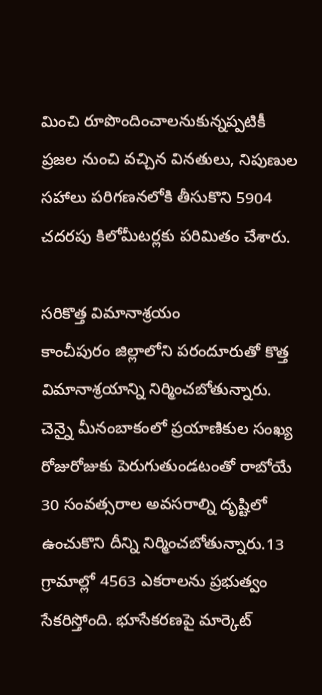మించి రూపొందించాలనుకున్నప్పటికీ ప్రజల నుంచి వచ్చిన వినతులు, నిపుణుల సహాలు పరిగణనలోకి తీసుకొని 5904 చదరపు కిలోమీటర్లకు పరిమితం చేశారు.

సరికొత్త విమానాశ్రయం
కాంచీపురం జిల్లాలోని పరందూరుతో కొత్త విమానాశ్రయాన్ని నిర్మించబోతున్నారు. చెన్నై మీనంబాకంలో ప్రయాణికుల సంఖ్య రోజురోజుకు పెరుగుతుండటంతో రాబోయే 30 సంవత్సరాల అవసరాల్ని దృష్టిలో ఉంచుకొని దీన్ని నిర్మించబోతున్నారు.13 గ్రామాల్లో 4563 ఎకరాలను ప్రభుత్వం సేకరిస్తోంది. భూసేకరణపై మార్కెట్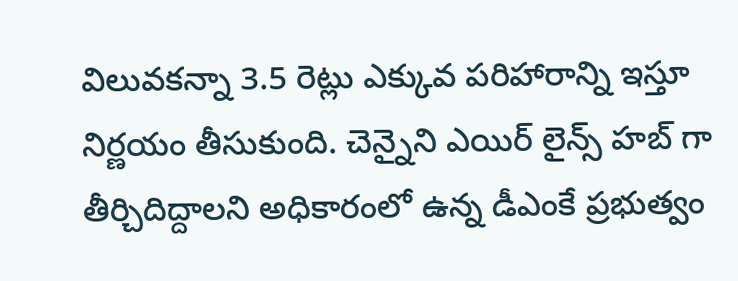విలువకన్నా 3.5 రెట్లు ఎక్కువ పరిహారాన్ని ఇస్తూ నిర్ణయం తీసుకుంది. చెన్నైని ఎయిర్ లైన్స్ హబ్ గా తీర్చిదిద్దాలని అధికారంలో ఉన్న డీఎంకే ప్రభుత్వం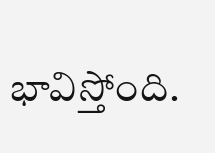భావిస్తోంది.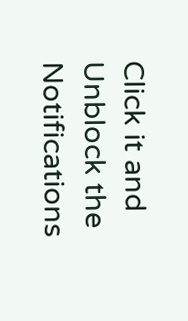Click it and Unblock the Notifications